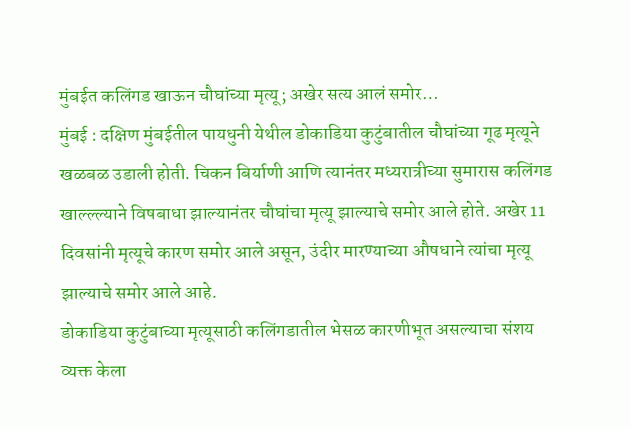मुंबईत कलिंगड खाऊन चौघांच्या मृत्यू; अखेर सत्य आलं समोर…
मुंबई : दक्षिण मुंबईतील पायधुनी येथील डोकाडिया कुटुंबातील चौघांच्या गूढ मृत्यूने खळबळ उडाली होती. चिकन बिर्याणी आणि त्यानंतर मध्यरात्रीच्या सुमारास कलिंगड खाल्ल्ल्याने विषबाधा झाल्यानंतर चौघांचा मृत्यू झाल्याचे समोर आले होते. अखेर 11 दिवसांनी मृत्यूचे कारण समोर आले असून, उंदीर मारण्याच्या औषधाने त्यांचा मृत्यू झाल्याचे समोर आले आहे.
डोकाडिया कुटुंबाच्या मृत्यूसाठी कलिंगडातील भेसळ कारणीभूत असल्याचा संशय व्यक्त केला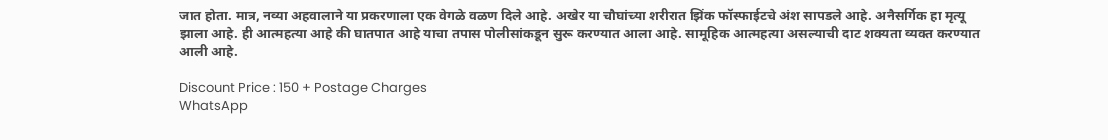जात होता. मात्र, नव्या अहवालाने या प्रकरणाला एक वेगळे वळण दिले आहे. अखेर या चौघांच्या शरीरात झिंक फॉस्फाईटचे अंश सापडले आहे. अनैसर्गिक हा मृत्यू झाला आहे. ही आत्महत्या आहे की घातपात आहे याचा तपास पोलीसांकडून सुरू करण्यात आला आहे. सामूहिक आत्महत्या असल्याची दाट शक्यता व्यक्त करण्यात आली आहे.

Discount Price : 150 + Postage Charges
WhatsApp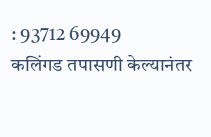: 93712 69949
कलिंगड तपासणी केल्यानंतर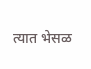त्यात भेसळ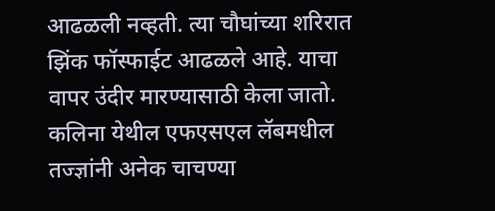आढळली नव्हती. त्या चौघांच्या शरिरात झिंक फॉस्फाईट आढळले आहे. याचा वापर उंदीर मारण्यासाठी केला जातो. कलिना येथील एफएसएल लॅबमधील तज्ज्ञांनी अनेक चाचण्या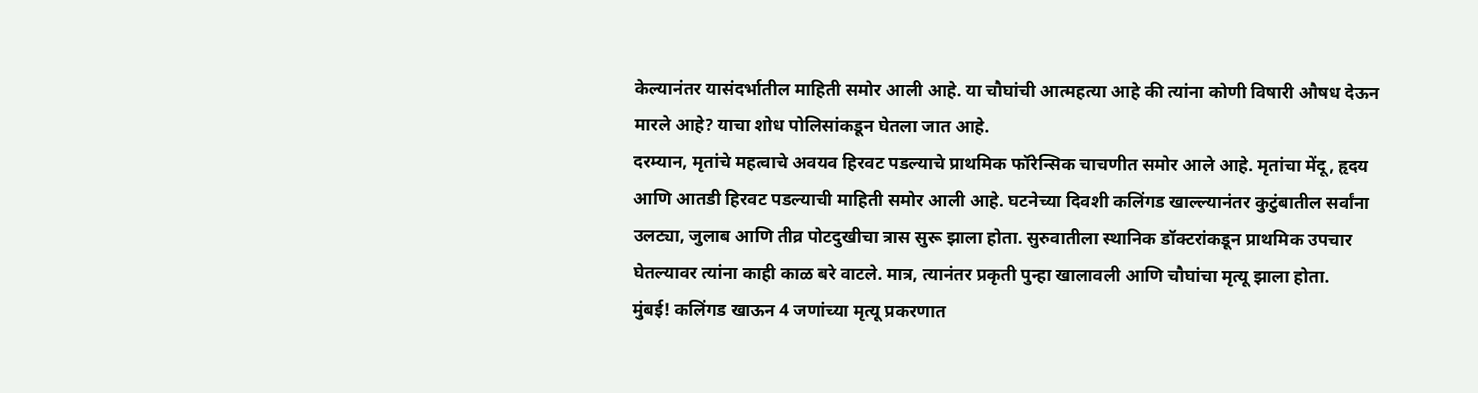केल्यानंतर यासंदर्भातील माहिती समोर आली आहे. या चौघांची आत्महत्या आहे की त्यांना कोणी विषारी औषध देऊन मारले आहे? याचा शोध पोलिसांकडून घेतला जात आहे.
दरम्यान, मृतांचे महत्वाचे अवयव हिरवट पडल्याचे प्राथमिक फॉरेन्सिक चाचणीत समोर आले आहे. मृतांचा मेंदू, हृदय आणि आतडी हिरवट पडल्याची माहिती समोर आली आहे. घटनेच्या दिवशी कलिंगड खाल्ल्यानंतर कुटुंबातील सर्वांना उलट्या, जुलाब आणि तीव्र पोटदुखीचा त्रास सुरू झाला होता. सुरुवातीला स्थानिक डॉक्टरांकडून प्राथमिक उपचार घेतल्यावर त्यांना काही काळ बरे वाटले. मात्र, त्यानंतर प्रकृती पुन्हा खालावली आणि चौघांचा मृत्यू झाला होता.
मुंबई! कलिंगड खाऊन 4 जणांच्या मृत्यू प्रकरणात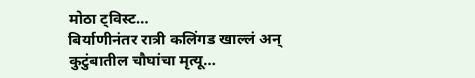मोठा ट्विस्ट…
बिर्याणीनंतर रात्री कलिंगड खाल्लं अन् कुटुंबातील चौघांचा मृत्यू…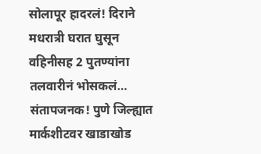सोलापूर हादरलं! दिराने मधरात्री घरात घुसून वहिनीसह 2 पुतण्यांना तलवारीनं भोसकलं…
संतापजनक! पुणे जिल्ह्यात मार्कशीटवर खाडाखोड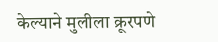केल्याने मुलीला क्रूरपणे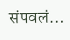संपवलं…